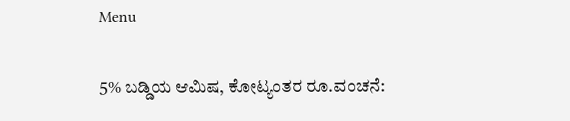Menu

5% ಬಡ್ಡಿಯ ಆಮಿಷ, ಕೋಟ್ಯಂತರ ರೂ.ವಂಚನೆ: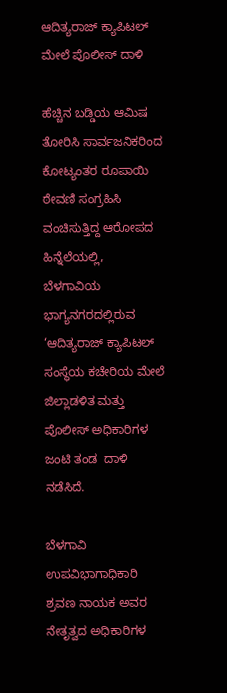ಆದಿತ್ಯರಾಜ್‌ ಕ್ಯಾಪಿಟಲ್ ಮೇಲೆ ಪೊಲೀಸ್‌ ದಾಳಿ

ಹೆಚ್ಚಿನ ಬಡ್ಡಿಯ ಆಮಿಷ ತೋರಿಸಿ ಸಾರ್ವಜನಿಕರಿಂದ ಕೋಟ್ಯಂತರ ರೂಪಾಯಿ ಠೇವಣಿ ಸಂಗ್ರಹಿಸಿ ವಂಚಿಸುತ್ತಿದ್ದ ಆರೋಪದ ಹಿನ್ನೆಲೆಯಲ್ಲಿ,  ಬೆಳಗಾವಿಯ ಭಾಗ್ಯನಗರದಲ್ಲಿರುವ ‘ಆದಿತ್ಯರಾಜ್‌ ಕ್ಯಾಪಿಟಲ್ ಸಂಸ್ಥೆಯ ಕಚೇರಿಯ ಮೇಲೆ ಜಿಲ್ಲಾಡಳಿತ ಮತ್ತು ಪೊಲೀಸ್ ಅಧಿಕಾರಿಗಳ ಜಂಟಿ ತಂಡ  ದಾಳಿ ನಡೆಸಿದೆ.

ಬೆಳಗಾವಿ ಉಪವಿಭಾಗಾಧಿಕಾರಿ ಶ್ರವಣ ನಾಯಕ ಅವರ ನೇತೃತ್ವದ ಅಧಿಕಾರಿಗಳ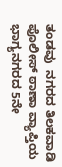ತಂಡವು  ನಗರದ ತಿಲಕವಾಡಿ ಪೊಲೀಸ್ ಠಾಣಾ ವ್ಯಾಪ್ತಿಯ ಭಾಗ್ಯನಗರದ 5ನೇ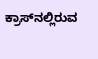ಕ್ರಾಸ್‌ನಲ್ಲಿರುವ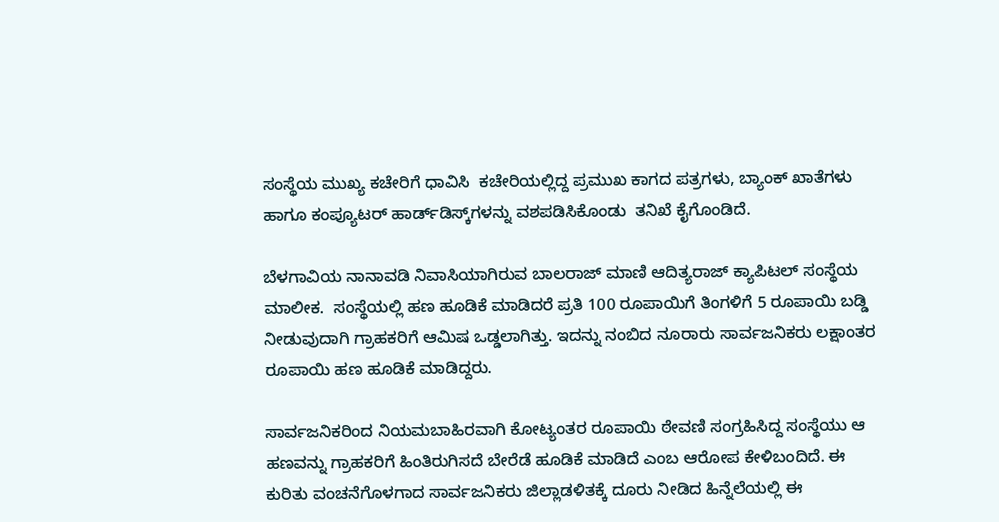ಸಂಸ್ಥೆಯ ಮುಖ್ಯ ಕಚೇರಿಗೆ ಧಾವಿಸಿ  ಕಚೇರಿಯಲ್ಲಿದ್ದ ಪ್ರಮುಖ ಕಾಗದ ಪತ್ರಗಳು, ಬ್ಯಾಂಕ್ ಖಾತೆಗಳು ಹಾಗೂ ಕಂಪ್ಯೂಟರ್ ಹಾರ್ಡ್‌ಡಿಸ್ಕ್‌ಗಳನ್ನು ವಶಪಡಿಸಿಕೊಂಡು  ತನಿಖೆ ಕೈಗೊಂಡಿದೆ.

ಬೆಳಗಾವಿಯ ನಾನಾವಡಿ ನಿವಾಸಿಯಾಗಿರುವ ಬಾಲರಾಜ್ ಮಾಣಿ ಆದಿತ್ಯರಾಜ್‌ ಕ್ಯಾಪಿಟಲ್ ಸಂಸ್ಥೆಯ ಮಾಲೀಕ.  ಸಂಸ್ಥೆಯಲ್ಲಿ ಹಣ ಹೂಡಿಕೆ ಮಾಡಿದರೆ ಪ್ರತಿ 100 ರೂಪಾಯಿಗೆ ತಿಂಗಳಿಗೆ 5 ರೂಪಾಯಿ ಬಡ್ಡಿ ನೀಡುವುದಾಗಿ ಗ್ರಾಹಕರಿಗೆ ಆಮಿಷ ಒಡ್ಡಲಾಗಿತ್ತು. ಇದನ್ನು ನಂಬಿದ ನೂರಾರು ಸಾರ್ವಜನಿಕರು ಲಕ್ಷಾಂತರ ರೂಪಾಯಿ ಹಣ ಹೂಡಿಕೆ ಮಾಡಿದ್ದರು.

ಸಾರ್ವಜನಿಕರಿಂದ ನಿಯಮಬಾಹಿರವಾಗಿ ಕೋಟ್ಯಂತರ ರೂಪಾಯಿ ಠೇವಣಿ ಸಂಗ್ರಹಿಸಿದ್ದ ಸಂಸ್ಥೆಯು ಆ ಹಣವನ್ನು ಗ್ರಾಹಕರಿಗೆ ಹಿಂತಿರುಗಿಸದೆ ಬೇರೆಡೆ ಹೂಡಿಕೆ ಮಾಡಿದೆ ಎಂಬ ಆರೋಪ ಕೇಳಿಬಂದಿದೆ. ಈ  ಕುರಿತು ವಂಚನೆಗೊಳಗಾದ ಸಾರ್ವಜನಿಕರು ಜಿಲ್ಲಾಡಳಿತಕ್ಕೆ ದೂರು ನೀಡಿದ ಹಿನ್ನೆಲೆಯಲ್ಲಿ ಈ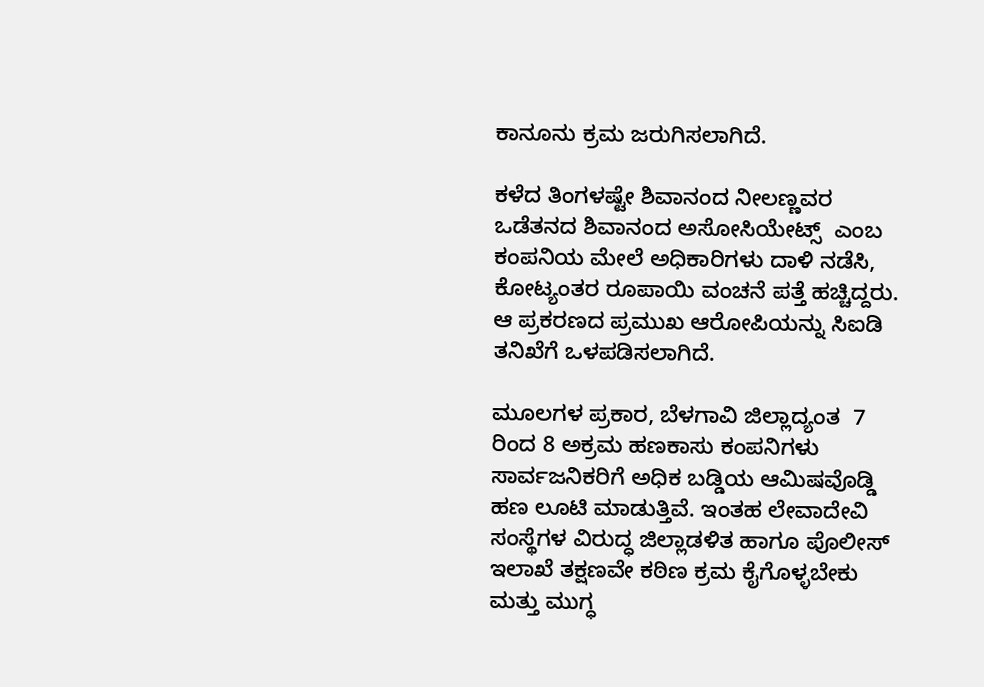ಕಾನೂನು ಕ್ರಮ ಜರುಗಿಸಲಾಗಿದೆ.

ಕಳೆದ ತಿಂಗಳಷ್ಟೇ ಶಿವಾನಂದ ನೀಲಣ್ಣವರ ಒಡೆತನದ ಶಿವಾನಂದ ಅಸೋಸಿಯೇಟ್ಸ್  ಎಂಬ ಕಂಪನಿಯ ಮೇಲೆ ಅಧಿಕಾರಿಗಳು ದಾಳಿ ನಡೆಸಿ, ಕೋಟ್ಯಂತರ ರೂಪಾಯಿ ವಂಚನೆ ಪತ್ತೆ ಹಚ್ಚಿದ್ದರು.  ಆ ಪ್ರಕರಣದ ಪ್ರಮುಖ ಆರೋಪಿಯನ್ನು ಸಿಐಡಿ ತನಿಖೆಗೆ ಒಳಪಡಿಸಲಾಗಿದೆ.

ಮೂಲಗಳ ಪ್ರಕಾರ, ಬೆಳಗಾವಿ ಜಿಲ್ಲಾದ್ಯಂತ  7 ರಿಂದ 8 ಅಕ್ರಮ ಹಣಕಾಸು ಕಂಪನಿಗಳು ಸಾರ್ವಜನಿಕರಿಗೆ ಅಧಿಕ ಬಡ್ಡಿಯ ಆಮಿಷವೊಡ್ಡಿ ಹಣ ಲೂಟಿ ಮಾಡುತ್ತಿವೆ. ಇಂತಹ ಲೇವಾದೇವಿ ಸಂಸ್ಥೆಗಳ ವಿರುದ್ಧ ಜಿಲ್ಲಾಡಳಿತ ಹಾಗೂ ಪೊಲೀಸ್ ಇಲಾಖೆ ತಕ್ಷಣವೇ ಕಠಿಣ ಕ್ರಮ ಕೈಗೊಳ್ಳಬೇಕು ಮತ್ತು ಮುಗ್ಧ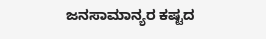ಜನಸಾಮಾನ್ಯರ ಕಷ್ಟದ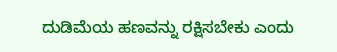ದುಡಿಮೆಯ ಹಣವನ್ನು ರಕ್ಷಿಸಬೇಕು ಎಂದು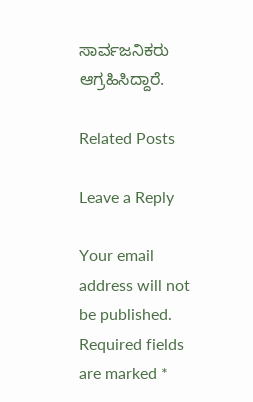ಸಾರ್ವಜನಿಕರು  ಆಗ್ರಹಿಸಿದ್ದಾರೆ.

Related Posts

Leave a Reply

Your email address will not be published. Required fields are marked *